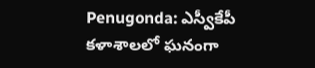Penugonda: ఎస్వీకేపీ కళాశాలలో ఘనంగా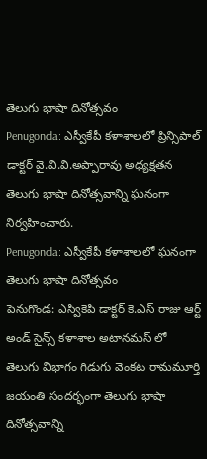తెలుగు భాషా దినోత్సవం
Penugonda: ఎస్వీకేపీ కళాశాలలో ప్రిన్సిపాల్ డాక్టర్ వై.వి.వి.అప్పారావు అధ్యక్షతన తెలుగు భాషా దినోత్సవాన్ని ఘనంగా నిర్వహించారు.
Penugonda: ఎస్వీకేపీ కళాశాలలో ఘనంగా తెలుగు భాషా దినోత్సవం
పెనుగొండ: ఎస్వికెపి డాక్టర్ కె.ఎస్ రాజు ఆర్ట్ అండ్ సైన్స్ కళాశాల అటానమస్ లో తెలుగు విభాగం గిడుగు వెంకట రామమూర్తి జయంతి సందర్భంగా తెలుగు భాషా దినోత్సవాన్ని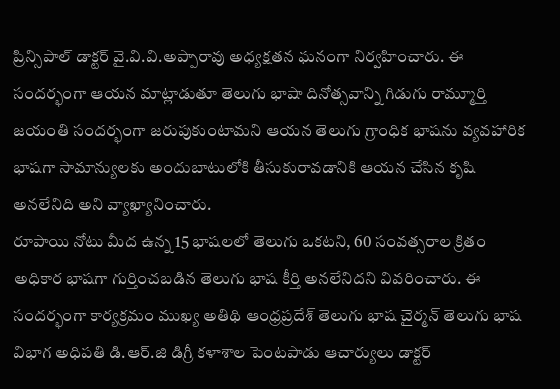ప్రిన్సిపాల్ డాక్టర్ వై.వి.వి.అప్పారావు అధ్యక్షతన ఘనంగా నిర్వహించారు. ఈ సందర్భంగా ఆయన మాట్లాడుతూ తెలుగు భాషా దినోత్సవాన్ని గిడుగు రామ్మూర్తి జయంతి సందర్భంగా జరుపుకుంటామని ఆయన తెలుగు గ్రాంధిక భాషను వ్యవహారిక భాషగా సామాన్యులకు అందుబాటులోకి తీసుకురావడానికి ఆయన చేసిన కృషి అనలేనిది అని వ్యాఖ్యానించారు.
రూపాయి నోటు మీద ఉన్న 15 భాషలలో తెలుగు ఒకటని, 60 సంవత్సరాల క్రితం అధికార భాషగా గుర్తించబడిన తెలుగు భాష కీర్తి అనలేనిదని వివరించారు. ఈ సందర్భంగా కార్యక్రమం ముఖ్య అతిథి ఆంధ్రప్రదేశ్ తెలుగు భాష చైర్మన్ తెలుగు భాష విభాగ అధిపతి డి.ఆర్.జి డిగ్రీ కళాశాల పెంటపాడు ఆచార్యులు డాక్టర్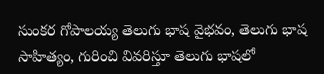సుంకర గోపాలయ్య తెలుగు భాష వైభవం, తెలుగు భాష సాహిత్యం, గురించి వివరిస్తూ తెలుగు భాషలో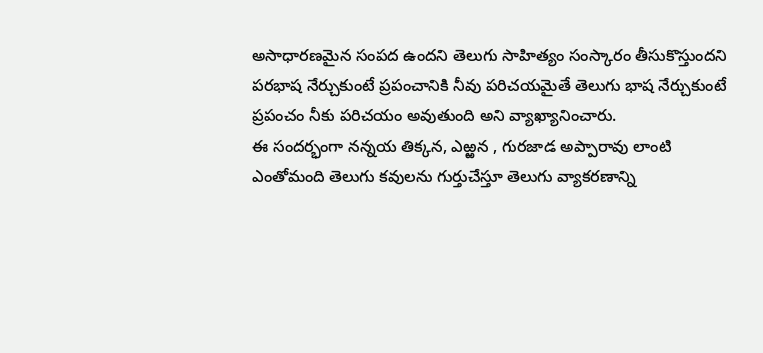అసాధారణమైన సంపద ఉందని తెలుగు సాహిత్యం సంస్కారం తీసుకొస్తుందని పరభాష నేర్చుకుంటే ప్రపంచానికి నీవు పరిచయమైతే తెలుగు భాష నేర్చుకుంటే ప్రపంచం నీకు పరిచయం అవుతుంది అని వ్యాఖ్యానించారు.
ఈ సందర్భంగా నన్నయ తిక్కన, ఎఱ్ఱన , గురజాడ అప్పారావు లాంటి ఎంతోమంది తెలుగు కవులను గుర్తుచేస్తూ తెలుగు వ్యాకరణాన్ని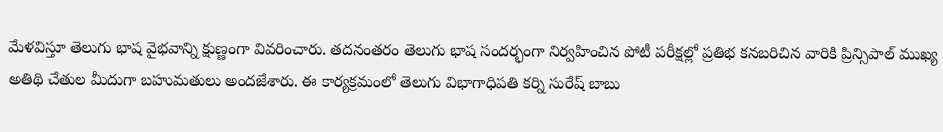మేళవిస్తూ తెలుగు భాష వైభవాన్ని క్షుణ్ణంగా వివరించారు. తదనంతరం తెలుగు భాష సందర్భంగా నిర్వహించిన పోటీ పరీక్షల్లో ప్రతిభ కనబరిచిన వారికి ప్రిన్సిపాల్ ముఖ్య అతిథి చేతుల మీదుగా బహుమతులు అందజేశారు. ఈ కార్యక్రమంలో తెలుగు విభాగాధిపతి కర్ని సురేష్ బాబు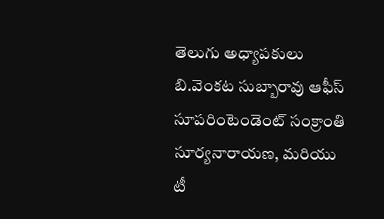తెలుగు అధ్యాపకులు బి.వెంకట సుబ్బారావు ఆఫీస్ సూపరింటెండెంట్ సంక్రాంతి సూర్యనారాయణ, మరియు టీ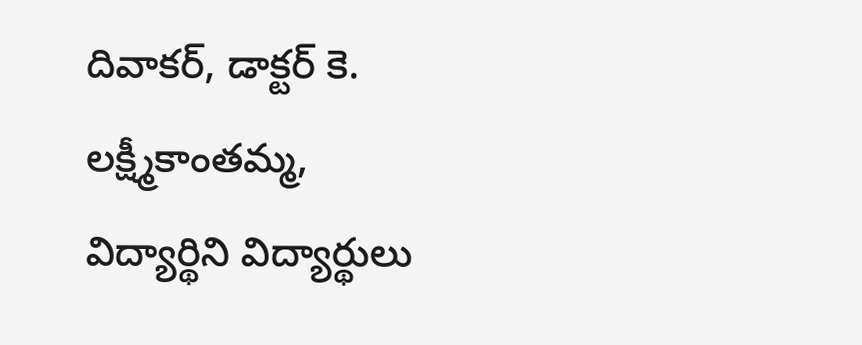దివాకర్, డాక్టర్ కె. లక్ష్మీకాంతమ్మ, విద్యార్థిని విద్యార్థులు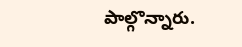పాల్గొన్నారు.